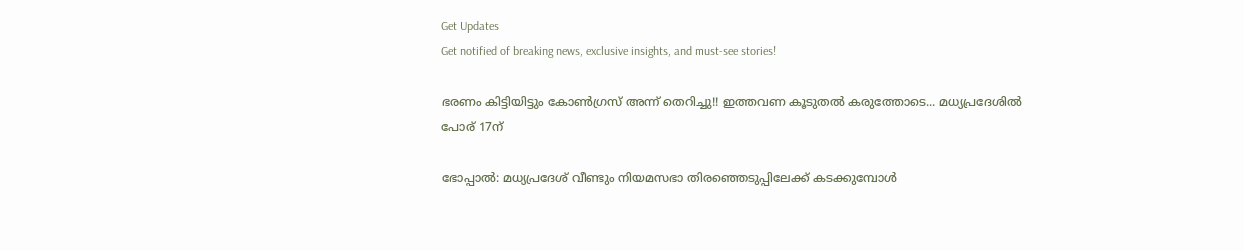Get Updates
Get notified of breaking news, exclusive insights, and must-see stories!

ഭരണം കിട്ടിയിട്ടും കോണ്‍ഗ്രസ് അന്ന് തെറിച്ചു!! ഇത്തവണ കൂടുതല്‍ കരുത്തോടെ... മധ്യപ്രദേശില്‍ പോര് 17ന്

ഭോപ്പാല്‍: മധ്യപ്രദേശ് വീണ്ടും നിയമസഭാ തിരഞ്ഞെടുപ്പിലേക്ക് കടക്കുമ്പോള്‍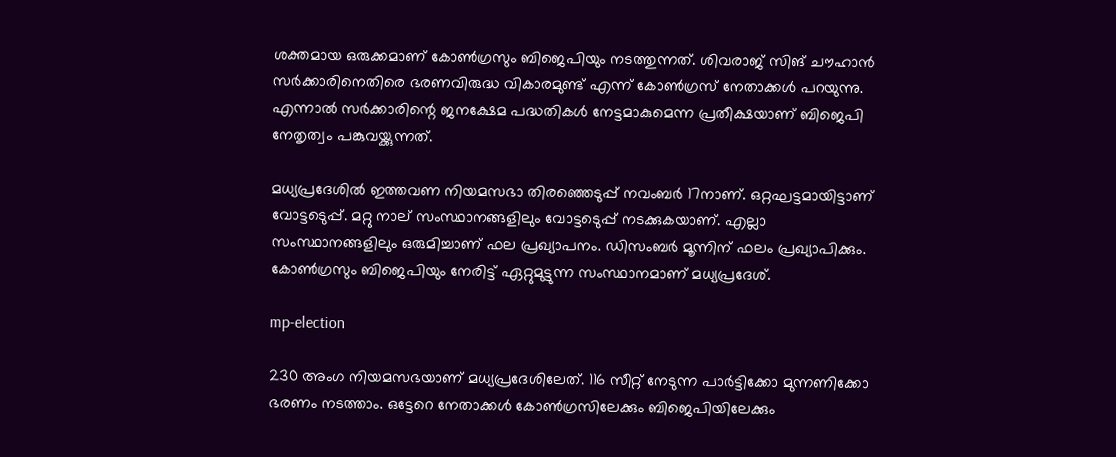ശക്തമായ ഒരുക്കമാണ് കോണ്‍ഗ്രസും ബിജെപിയും നടത്തുന്നത്. ശിവരാജ് സിങ് ചൗഹാന്‍ സര്‍ക്കാരിനെതിരെ ഭരണവിരുദ്ധ വികാരമുണ്ട് എന്ന് കോണ്‍ഗ്രസ് നേതാക്കള്‍ പറയുന്നു. എന്നാല്‍ സര്‍ക്കാരിന്റെ ജനക്ഷേമ പദ്ധതികള്‍ നേട്ടമാകുമെന്ന പ്രതീക്ഷയാണ് ബിജെപി നേതൃത്വം പങ്കുവയ്ക്കുന്നത്.

മധ്യപ്രദേശില്‍ ഇത്തവണ നിയമസഭാ തിരഞ്ഞെടുപ്പ് നവംബര്‍ 17നാണ്. ഒറ്റഘട്ടമായിട്ടാണ് വോട്ടടെുപ്പ്. മറ്റു നാല് സംസ്ഥാനങ്ങളിലും വോട്ടടെുപ്പ് നടക്കുകയാണ്. എല്ലാ സംസ്ഥാനങ്ങളിലും ഒരുമിച്ചാണ് ഫല പ്രഖ്യാപനം. ഡിസംബര്‍ മൂന്നിന് ഫലം പ്രഖ്യാപിക്കും. കോണ്‍ഗ്രസും ബിജെപിയും നേരിട്ട് ഏറ്റുമുട്ടുന്ന സംസ്ഥാനമാണ് മധ്യപ്രദേശ്.

mp-election

230 അംഗ നിയമസഭയാണ് മധ്യപ്രദേശിലേത്. 116 സീറ്റ് നേടുന്ന പാര്‍ട്ടിക്കോ മുന്നണിക്കോ ഭരണം നടത്താം. ഒട്ടേറെ നേതാക്കള്‍ കോണ്‍ഗ്രസിലേക്കും ബിജെപിയിലേക്കും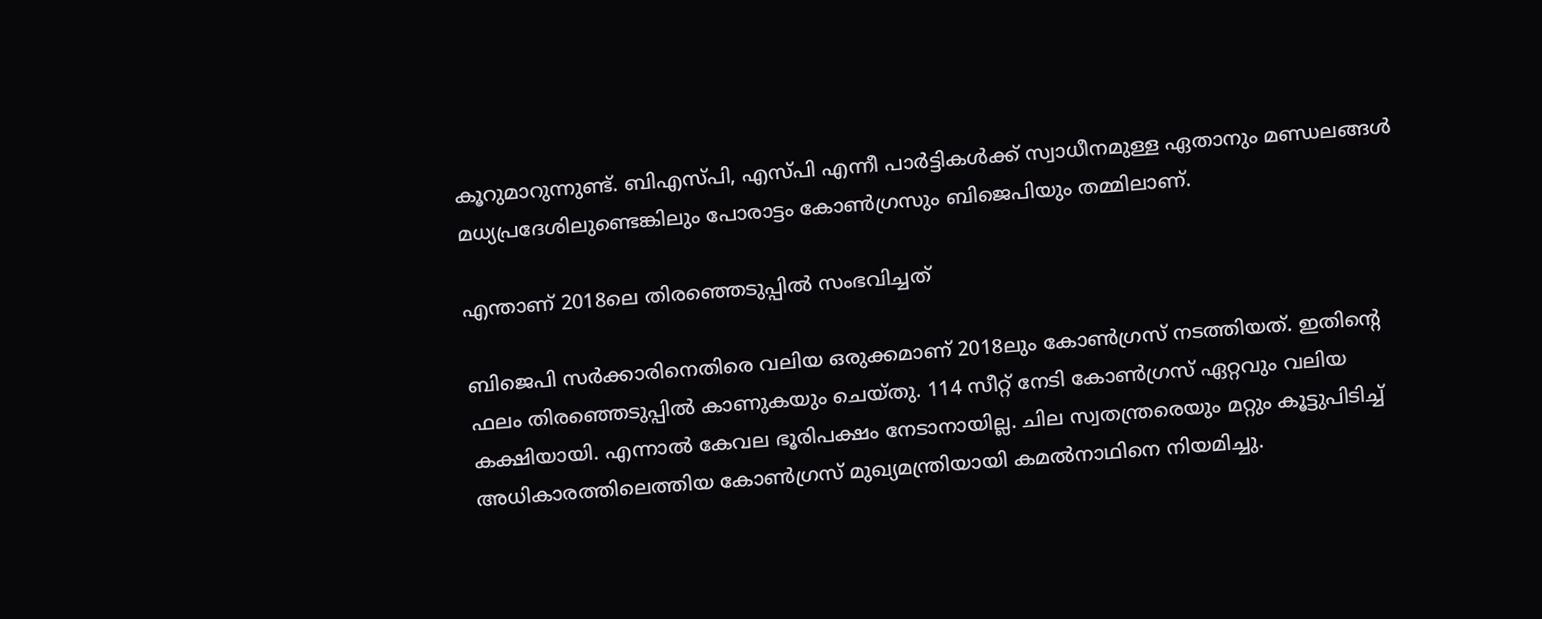കൂറുമാറുന്നുണ്ട്. ബിഎസ്പി, എസ്പി എന്നീ പാര്‍ട്ടികള്‍ക്ക് സ്വാധീനമുള്ള ഏതാനും മണ്ഡലങ്ങള്‍ മധ്യപ്രദേശിലുണ്ടെങ്കിലും പോരാട്ടം കോണ്‍ഗ്രസും ബിജെപിയും തമ്മിലാണ്.

എന്താണ് 2018ലെ തിരഞ്ഞെടുപ്പില്‍ സംഭവിച്ചത്

ബിജെപി സര്‍ക്കാരിനെതിരെ വലിയ ഒരുക്കമാണ് 2018ലും കോണ്‍ഗ്രസ് നടത്തിയത്. ഇതിന്റെ ഫലം തിരഞ്ഞെടുപ്പില്‍ കാണുകയും ചെയ്തു. 114 സീറ്റ് നേടി കോണ്‍ഗ്രസ് ഏറ്റവും വലിയ കക്ഷിയായി. എന്നാല്‍ കേവല ഭൂരിപക്ഷം നേടാനായില്ല. ചില സ്വതന്ത്രരെയും മറ്റും കൂട്ടുപിടിച്ച് അധികാരത്തിലെത്തിയ കോണ്‍ഗ്രസ് മുഖ്യമന്ത്രിയായി കമല്‍നാഥിനെ നിയമിച്ചു.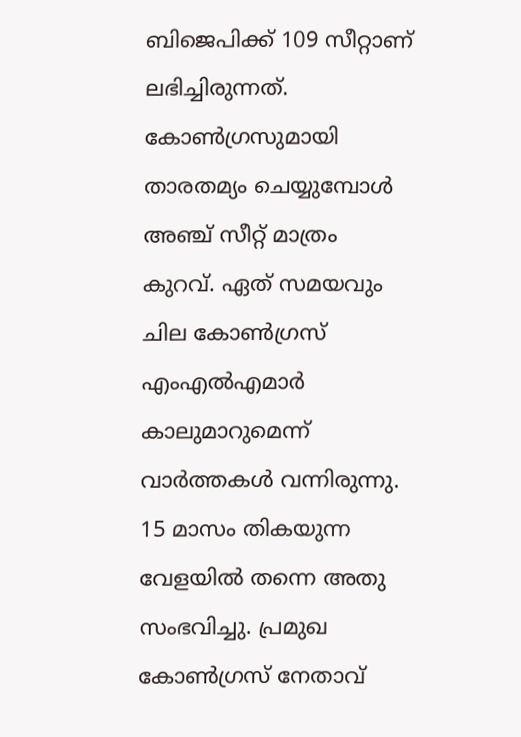ബിജെപിക്ക് 109 സീറ്റാണ് ലഭിച്ചിരുന്നത്. കോണ്‍ഗ്രസുമായി താരതമ്യം ചെയ്യുമ്പോള്‍ അഞ്ച് സീറ്റ് മാത്രം കുറവ്. ഏത് സമയവും ചില കോണ്‍ഗ്രസ് എംഎല്‍എമാര്‍ കാലുമാറുമെന്ന് വാര്‍ത്തകള്‍ വന്നിരുന്നു. 15 മാസം തികയുന്ന വേളയില്‍ തന്നെ അതു സംഭവിച്ചു. പ്രമുഖ കോണ്‍ഗ്രസ് നേതാവ്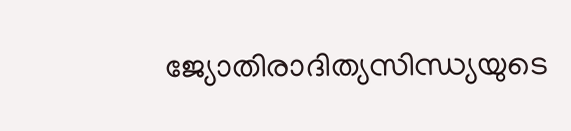ജ്യോതിരാദിത്യസിന്ധ്യയുടെ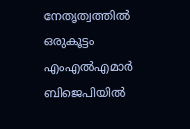നേതൃത്വത്തില്‍ ഒരുകൂട്ടം എംഎല്‍എമാര്‍ ബിജെപിയില്‍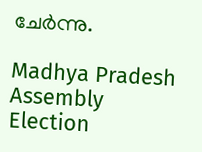ചേര്‍ന്നു.

Madhya Pradesh Assembly Election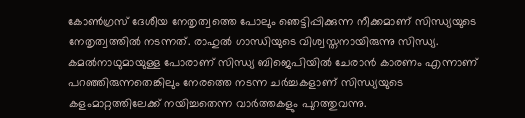കോണ്‍ഗ്രസ് ദേശീയ നേതൃത്വത്തെ പോലും ഞെട്ടിപ്പിക്കുന്ന നീക്കമാണ് സിന്ധ്യയുടെ നേതൃത്വത്തില്‍ നടന്നത്. രാഹുല്‍ ഗാന്ധിയുടെ വിശ്വസ്തനായിരുന്നു സിന്ധ്യ. കമല്‍നാഥുമായുള്ള പോരാണ് സിന്ധ്യ ബിജെപിയില്‍ ചേരാന്‍ കാരണം എന്നാണ് പറഞ്ഞിരുന്നതെങ്കിലും നേരത്തെ നടന്ന ചര്‍ച്ചകളാണ് സിന്ധ്യയുടെ കളംമാറ്റത്തിലേക്ക് നയിച്ചതെന്ന വാര്‍ത്തകളും പുറത്തുവന്നു.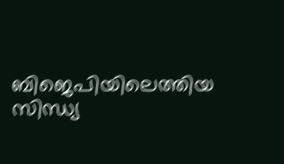ബിജെപിയിലെത്തിയ സിന്ധ്യ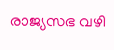രാജ്യസഭ വഴി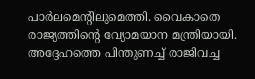പാര്‍ലമെന്റിലുമെത്തി. വൈകാതെ രാജ്യത്തിന്റെ വ്യോമയാന മന്ത്രിയായി. അദ്ദേഹത്തെ പിന്തുണച്ച് രാജിവച്ച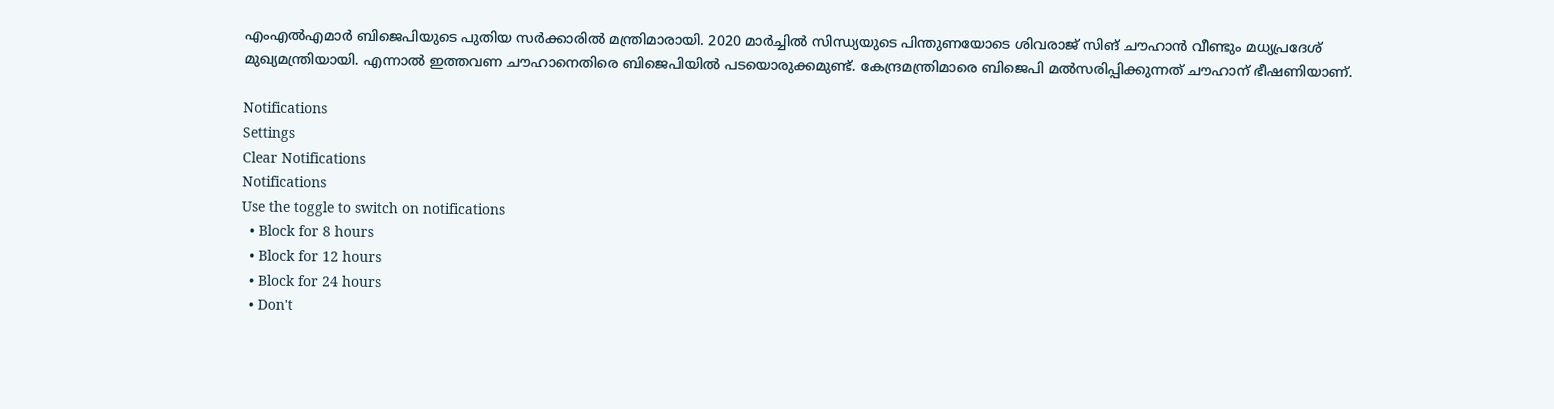എംഎല്‍എമാര്‍ ബിജെപിയുടെ പുതിയ സര്‍ക്കാരില്‍ മന്ത്രിമാരായി. 2020 മാര്‍ച്ചില്‍ സിന്ധ്യയുടെ പിന്തുണയോടെ ശിവരാജ് സിങ് ചൗഹാന്‍ വീണ്ടും മധ്യപ്രദേശ് മുഖ്യമന്ത്രിയായി. എന്നാല്‍ ഇത്തവണ ചൗഹാനെതിരെ ബിജെപിയില്‍ പടയൊരുക്കമുണ്ട്. കേന്ദ്രമന്ത്രിമാരെ ബിജെപി മല്‍സരിപ്പിക്കുന്നത് ചൗഹാന് ഭീഷണിയാണ്.

Notifications
Settings
Clear Notifications
Notifications
Use the toggle to switch on notifications
  • Block for 8 hours
  • Block for 12 hours
  • Block for 24 hours
  • Don't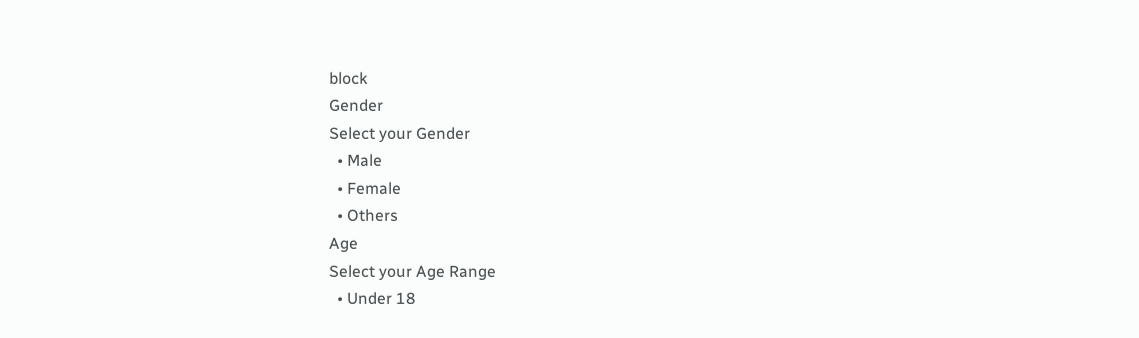block
Gender
Select your Gender
  • Male
  • Female
  • Others
Age
Select your Age Range
  • Under 18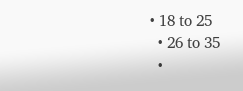• 18 to 25
  • 26 to 35
  •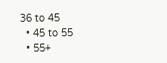36 to 45
  • 45 to 55
  • 55+